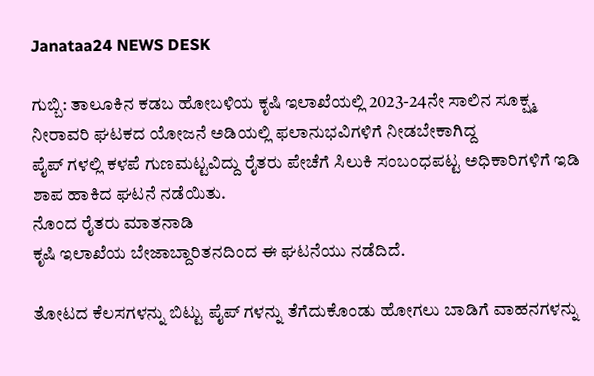Janataa24 NEWS DESK

ಗುಬ್ಬಿ: ತಾಲೂಕಿನ ಕಡಬ ಹೋಬಳಿಯ ಕೃಷಿ ಇಲಾಖೆಯಲ್ಲಿ 2023-24ನೇ ಸಾಲಿನ ಸೂಕ್ಷ್ಮ ನೀರಾವರಿ ಘಟಕದ ಯೋಜನೆ ಅಡಿಯಲ್ಲಿ ಫಲಾನುಭವಿಗಳಿಗೆ ನೀಡಬೇಕಾಗಿದ್ದ
ಪೈಪ್ ಗಳಲ್ಲಿ ಕಳಪೆ ಗುಣಮಟ್ಟವಿದ್ದು ರೈತರು ಪೇಚೆಗೆ ಸಿಲುಕಿ ಸಂಬಂಧಪಟ್ಟ ಅಧಿಕಾರಿಗಳಿಗೆ ಇಡಿ ಶಾಪ ಹಾಕಿದ ಘಟನೆ ನಡೆಯಿತು.
ನೊಂದ ರೈತರು ಮಾತನಾಡಿ
ಕೃಷಿ ಇಲಾಖೆಯ ಬೇಜಾಬ್ದಾರಿತನದಿಂದ ಈ ಘಟನೆಯು ನಡೆದಿದೆ.

ತೋಟದ ಕೆಲಸಗಳನ್ನು ಬಿಟ್ಟು ಪೈಪ್ ಗಳನ್ನು ತೆಗೆದುಕೊಂಡು ಹೋಗಲು ಬಾಡಿಗೆ ವಾಹನಗಳನ್ನು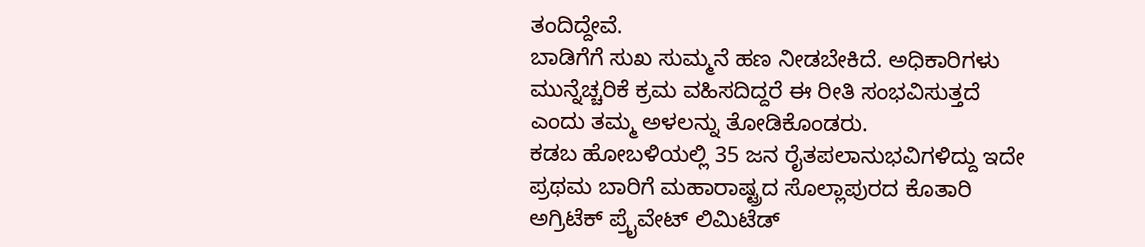ತಂದಿದ್ದೇವೆ.
ಬಾಡಿಗೆಗೆ ಸುಖ ಸುಮ್ಮನೆ ಹಣ ನೀಡಬೇಕಿದೆ. ಅಧಿಕಾರಿಗಳು ಮುನ್ನೆಚ್ಚರಿಕೆ ಕ್ರಮ ವಹಿಸದಿದ್ದರೆ ಈ ರೀತಿ ಸಂಭವಿಸುತ್ತದೆ
ಎಂದು ತಮ್ಮ ಅಳಲನ್ನು ತೋಡಿಕೊಂಡರು.
ಕಡಬ ಹೋಬಳಿಯಲ್ಲಿ 35 ಜನ ರೈತಪಲಾನುಭವಿಗಳಿದ್ದು ಇದೇ ಪ್ರಥಮ ಬಾರಿಗೆ ಮಹಾರಾಷ್ಟ್ರದ ಸೊಲ್ಲಾಪುರದ ಕೊತಾರಿ ಅಗ್ರಿಟೆಕ್ ಪ್ರೈವೇಟ್ ಲಿಮಿಟೆಡ್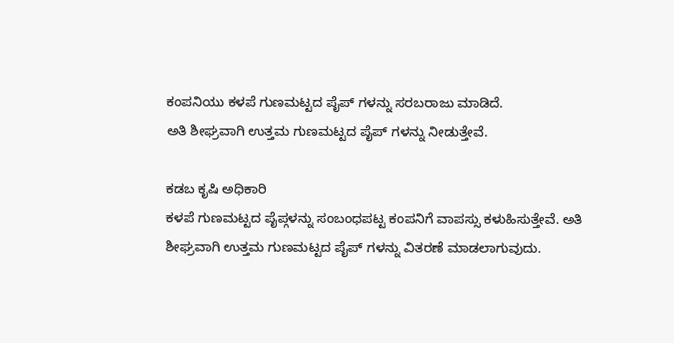ಕಂಪನಿಯು ಕಳಪೆ ಗುಣಮಟ್ಟದ ಪೈಪ್ ಗಳನ್ನು ಸರಬರಾಜು ಮಾಡಿದೆ.
ಅತಿ ಶೀಘ್ರವಾಗಿ ಉತ್ತಮ ಗುಣಮಟ್ಟದ ಪೈಪ್ ಗಳನ್ನು ನೀಡುತ್ತೇವೆ.

ಕಡಬ ಕೃಷಿ ಅಧಿಕಾರಿ
ಕಳಪೆ ಗುಣಮಟ್ಟದ ಪೈಪ್ಗಳನ್ನು ಸಂಬಂಧಪಟ್ಟ ಕಂಪನಿಗೆ ವಾಪಸ್ಸು ಕಳುಹಿಸುತ್ತೇವೆ. ಅತಿ ಶೀಘ್ರವಾಗಿ ಉತ್ತಮ ಗುಣಮಟ್ಟದ ಪೈಪ್ ಗಳನ್ನು ವಿತರಣೆ ಮಾಡಲಾಗುವುದು.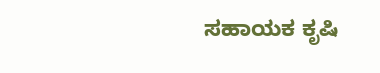ಸಹಾಯಕ ಕೃಷಿ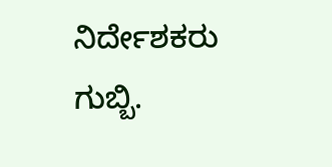ನಿರ್ದೇಶಕರು ಗುಬ್ಬಿ.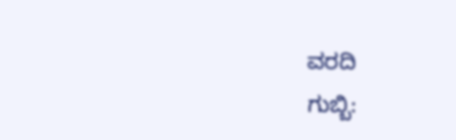ವರದಿ
ಗುಬ್ಬಿ: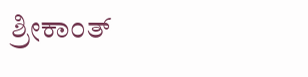ಶ್ರೀಕಾಂತ್